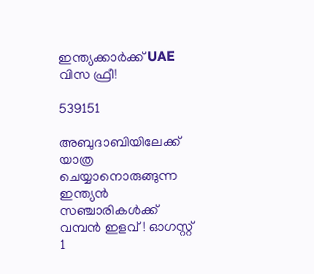ഇന്ത്യക്കാർക്ക് UAE വിസ ഫ്രീ!

539151

അബുദാബിയിലേക്ക് യാത്ര ചെയ്യാനൊരുങ്ങുന്ന ഇന്ത്യൻ സഞ്ചാരികൾക്ക് വമ്പൻ ഇളവ്! ഓഗസ്റ്റ് 1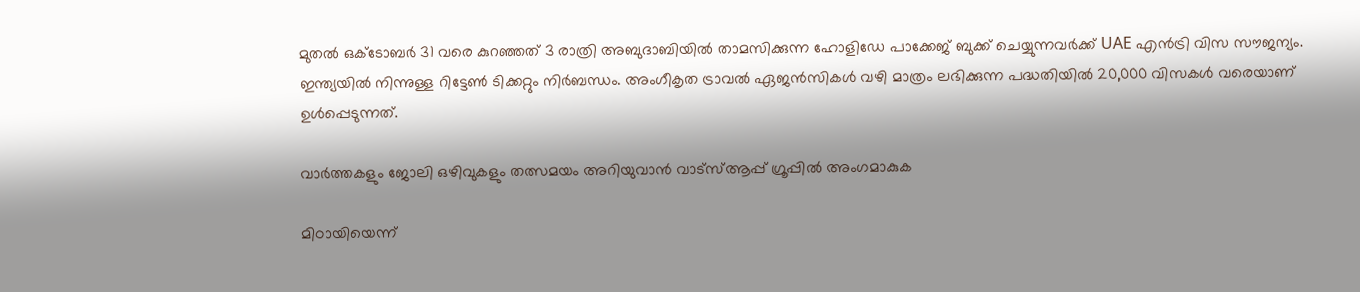മുതൽ ഒക്ടോബർ 31 വരെ കുറഞ്ഞത് 3 രാത്രി അബുദാബിയിൽ താമസിക്കുന്ന ഹോളിഡേ പാക്കേജ് ബുക്ക് ചെയ്യുന്നവർക്ക് UAE എൻട്രി വിസ സൗജന്യം. ഇന്ത്യയിൽ നിന്നുള്ള റിട്ടേൺ ടിക്കറ്റും നിർബന്ധം. അംഗീകൃത ട്രാവൽ ഏജൻസികൾ വഴി മാത്രം ലഭിക്കുന്ന പദ്ധതിയിൽ 20,000 വിസകൾ വരെയാണ് ഉൾപ്പെടുന്നത്.

വാർത്തകളും ജോലി ഒഴിവുകളും തത്സമയം അറിയുവാൻ വാട്സ്ആപ്പ് ഗ്രൂപ്പിൽ അംഗമാകുക

മിഠായിയെന്ന്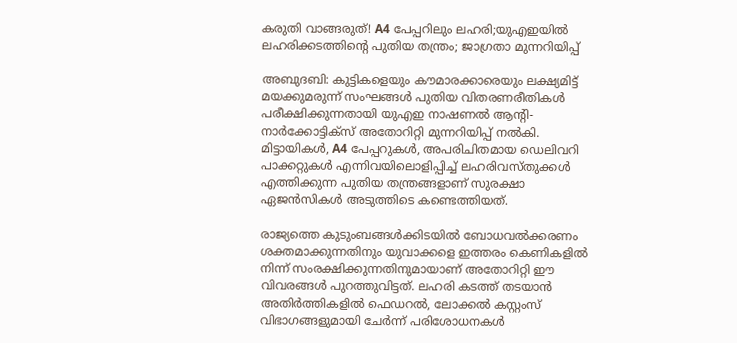കരുതി വാങ്ങരുത്! A4 പേപ്പറിലും ലഹരി;യുഎഇയിൽ ലഹരിക്കടത്തിന്റെ പുതിയ തന്ത്രം; ജാഗ്രതാ മുന്നറിയിപ്പ്

അബുദബി: കുട്ടികളെയും കൗമാരക്കാരെയും ലക്ഷ്യമിട്ട് മയക്കുമരുന്ന് സംഘങ്ങൾ പുതിയ വിതരണരീതികൾ പരീക്ഷിക്കുന്നതായി യുഎഇ നാഷണൽ ആന്റി-നാർക്കോട്ടിക്സ് അതോറിറ്റി മുന്നറിയിപ്പ് നൽകി. മിട്ടായികൾ, A4 പേപ്പറുകൾ, അപരിചിതമായ ഡെലിവറി പാക്കറ്റുകൾ എന്നിവയിലൊളിപ്പിച്ച് ലഹരിവസ്തുക്കൾ എത്തിക്കുന്ന പുതിയ തന്ത്രങ്ങളാണ് സുരക്ഷാ ഏജൻസികൾ അടുത്തിടെ കണ്ടെത്തിയത്.

രാജ്യത്തെ കുടുംബങ്ങൾക്കിടയിൽ ബോധവൽക്കരണം ശക്തമാക്കുന്നതിനും യുവാക്കളെ ഇത്തരം കെണികളിൽ നിന്ന് സംരക്ഷിക്കുന്നതിനുമായാണ് അതോറിറ്റി ഈ വിവരങ്ങൾ പുറത്തുവിട്ടത്. ലഹരി കടത്ത് തടയാൻ അതിർത്തികളിൽ ഫെഡറൽ, ലോക്കൽ കസ്റ്റംസ് വിഭാഗങ്ങളുമായി ചേർന്ന് പരിശോധനകൾ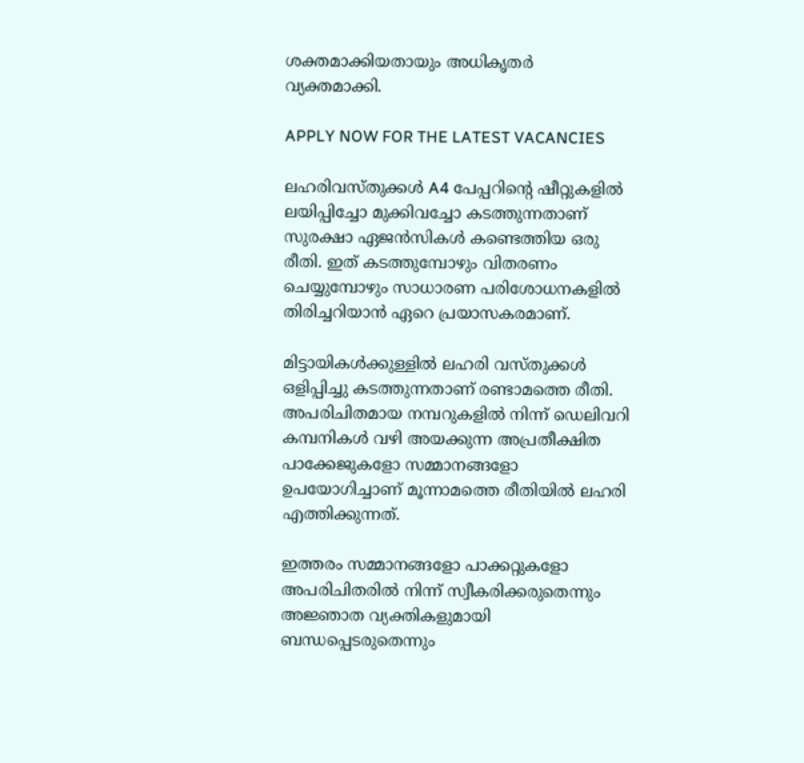ശക്തമാക്കിയതായും അധികൃതർ വ്യക്തമാക്കി.

APPLY NOW FOR THE LATEST VACANCIES

ലഹരിവസ്തുക്കൾ A4 പേപ്പറിന്റെ ഷീറ്റുകളിൽ ലയിപ്പിച്ചോ മുക്കിവച്ചോ കടത്തുന്നതാണ് സുരക്ഷാ ഏജൻസികൾ കണ്ടെത്തിയ ഒരു രീതി. ഇത് കടത്തുമ്പോഴും വിതരണം ചെയ്യുമ്പോഴും സാധാരണ പരിശോധനകളിൽ തിരിച്ചറിയാൻ ഏറെ പ്രയാസകരമാണ്.

മിട്ടായികൾക്കുള്ളിൽ ലഹരി വസ്തുക്കൾ ഒളിപ്പിച്ചു കടത്തുന്നതാണ് രണ്ടാമത്തെ രീതി. അപരിചിതമായ നമ്പറുകളിൽ നിന്ന് ഡെലിവറി കമ്പനികൾ വഴി അയക്കുന്ന അപ്രതീക്ഷിത പാക്കേജുകളോ സമ്മാനങ്ങളോ ഉപയോഗിച്ചാണ് മൂന്നാമത്തെ രീതിയിൽ ലഹരി എത്തിക്കുന്നത്.

ഇത്തരം സമ്മാനങ്ങളോ പാക്കറ്റുകളോ അപരിചിതരിൽ നിന്ന് സ്വീകരിക്കരുതെന്നും അജ്ഞാത വ്യക്തികളുമായി ബന്ധപ്പെടരുതെന്നും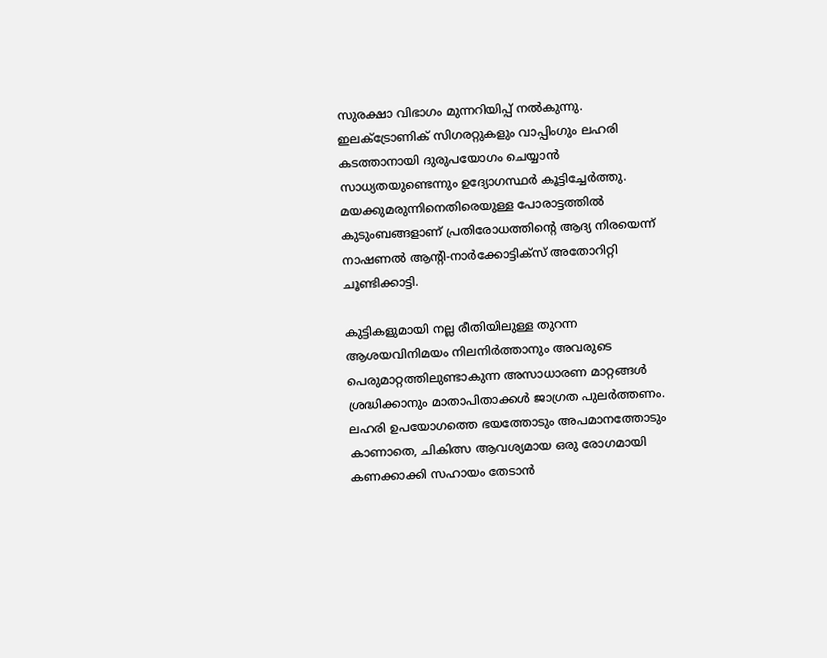സുരക്ഷാ വിഭാഗം മുന്നറിയിപ്പ് നൽകുന്നു. ഇലക്ട്രോണിക് സിഗരറ്റുകളും വാപ്പിംഗും ലഹരി കടത്താനായി ദുരുപയോഗം ചെയ്യാൻ സാധ്യതയുണ്ടെന്നും ഉദ്യോഗസ്ഥർ കൂട്ടിച്ചേർത്തു. മയക്കുമരുന്നിനെതിരെയുള്ള പോരാട്ടത്തിൽ കുടുംബങ്ങളാണ് പ്രതിരോധത്തിന്റെ ആദ്യ നിരയെന്ന് നാഷണൽ ആന്റി-നാർക്കോട്ടിക്സ് അതോറിറ്റി ചൂണ്ടിക്കാട്ടി.

കുട്ടികളുമായി നല്ല രീതിയിലുള്ള തുറന്ന ആശയവിനിമയം നിലനിർത്താനും അവരുടെ പെരുമാറ്റത്തിലുണ്ടാകുന്ന അസാധാരണ മാറ്റങ്ങൾ ശ്രദ്ധിക്കാനും മാതാപിതാക്കൾ ജാഗ്രത പുലർത്തണം. ലഹരി ഉപയോഗത്തെ ഭയത്തോടും അപമാനത്തോടും കാണാതെ, ചികിത്സ ആവശ്യമായ ഒരു രോഗമായി കണക്കാക്കി സഹായം തേടാൻ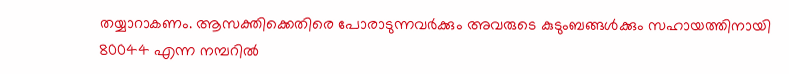തയ്യാറാകണം. ആസക്തിക്കെതിരെ പോരാടുന്നവർക്കും അവരുടെ കുടുംബങ്ങൾക്കും സഹായത്തിനായി 80044 എന്ന നമ്പറിൽ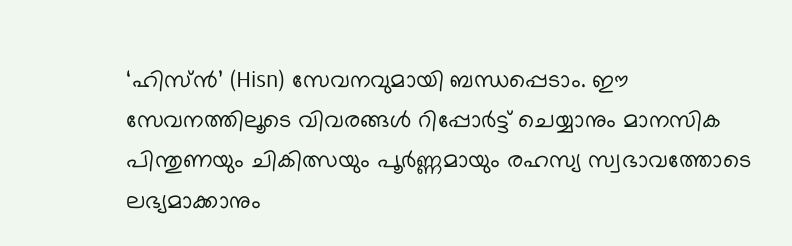‘ഹിസ്ൻ’ (Hisn) സേവനവുമായി ബന്ധപ്പെടാം. ഈ സേവനത്തിലൂടെ വിവരങ്ങൾ റിപ്പോർട്ട് ചെയ്യാനും മാനസിക പിന്തുണയും ചികിത്സയും പൂർണ്ണമായും രഹസ്യ സ്വഭാവത്തോടെ ലഭ്യമാക്കാനും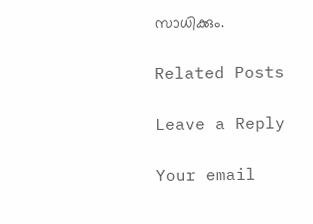സാധിക്കും.

Related Posts

Leave a Reply

Your email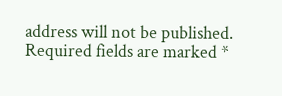address will not be published. Required fields are marked *